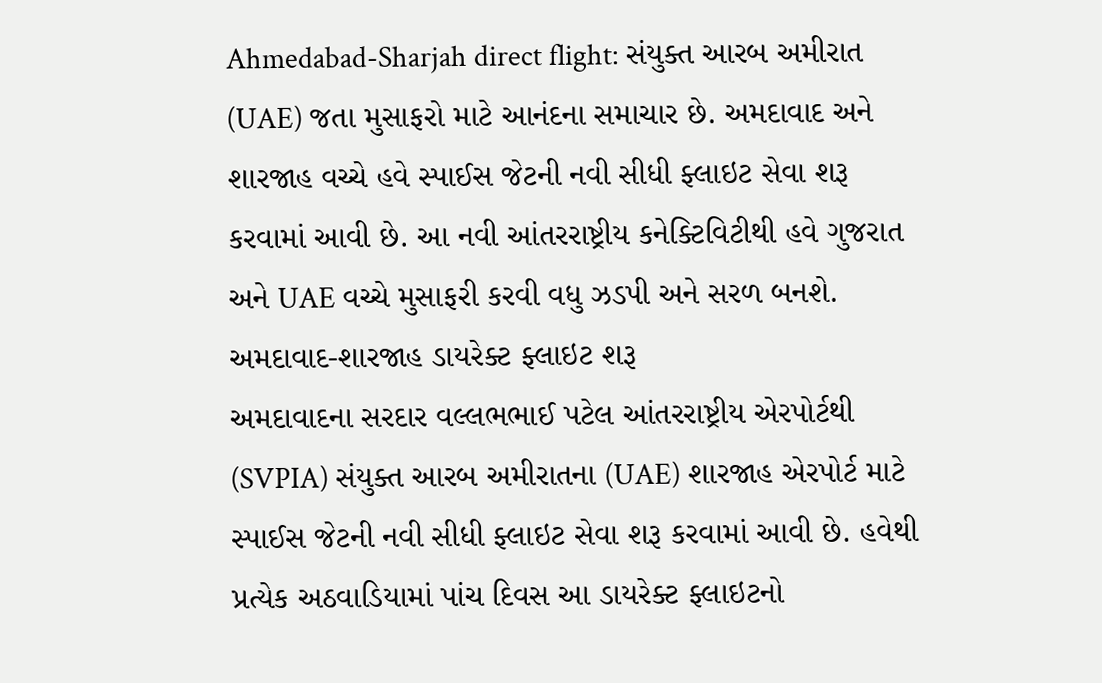Ahmedabad-Sharjah direct flight: સંયુક્ત આરબ અમીરાત (UAE) જતા મુસાફરો માટે આનંદના સમાચાર છે. અમદાવાદ અને શારજાહ વચ્ચે હવે સ્પાઈસ જેટની નવી સીધી ફ્લાઇટ સેવા શરૂ કરવામાં આવી છે. આ નવી આંતરરાષ્ટ્રીય કનેક્ટિવિટીથી હવે ગુજરાત અને UAE વચ્ચે મુસાફરી કરવી વધુ ઝડપી અને સરળ બનશે.
અમદાવાદ-શારજાહ ડાયરેક્ટ ફ્લાઇટ શરૂ
અમદાવાદના સરદાર વલ્લભભાઈ પટેલ આંતરરાષ્ટ્રીય એરપોર્ટથી (SVPIA) સંયુક્ત આરબ અમીરાતના (UAE) શારજાહ એરપોર્ટ માટે સ્પાઈસ જેટની નવી સીધી ફ્લાઇટ સેવા શરૂ કરવામાં આવી છે. હવેથી પ્રત્યેક અઠવાડિયામાં પાંચ દિવસ આ ડાયરેક્ટ ફ્લાઇટનો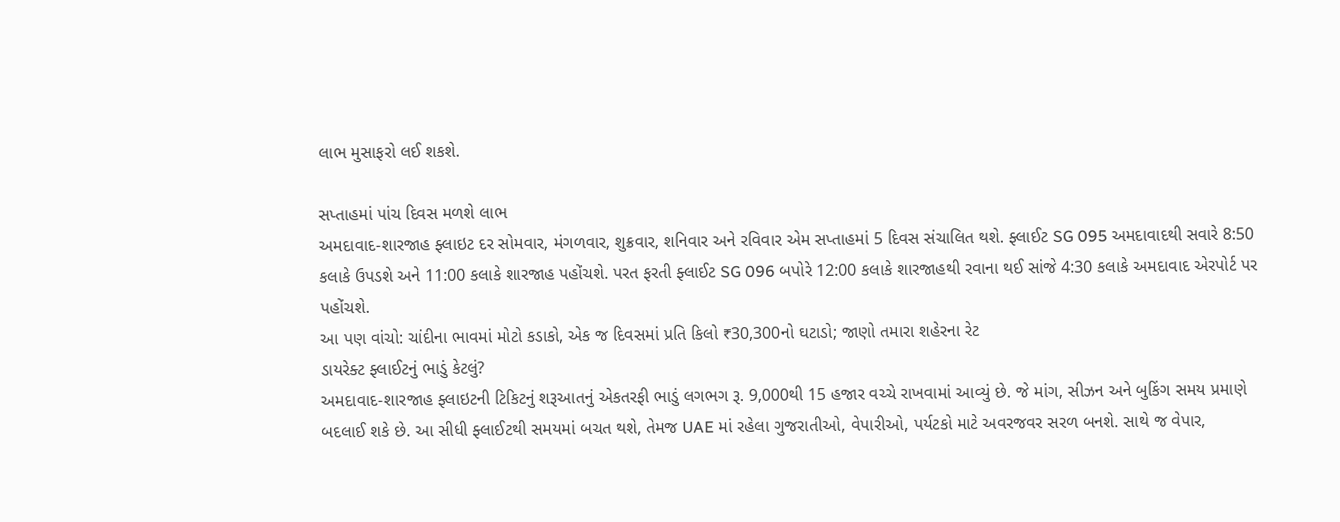લાભ મુસાફરો લઈ શકશે.

સપ્તાહમાં પાંચ દિવસ મળશે લાભ
અમદાવાદ-શારજાહ ફ્લાઇટ દર સોમવાર, મંગળવાર, શુક્રવાર, શનિવાર અને રવિવાર એમ સપ્તાહમાં 5 દિવસ સંચાલિત થશે. ફ્લાઈટ SG 095 અમદાવાદથી સવારે 8:50 કલાકે ઉપડશે અને 11:00 કલાકે શારજાહ પહોંચશે. પરત ફરતી ફ્લાઈટ SG 096 બપોરે 12:00 કલાકે શારજાહથી રવાના થઈ સાંજે 4:30 કલાકે અમદાવાદ એરપોર્ટ પર પહોંચશે.
આ પણ વાંચો: ચાંદીના ભાવમાં મોટો કડાકો, એક જ દિવસમાં પ્રતિ કિલો ₹30,300નો ઘટાડો; જાણો તમારા શહેરના રેટ
ડાયરેક્ટ ફ્લાઈટનું ભાડું કેટલું?
અમદાવાદ-શારજાહ ફ્લાઇટની ટિકિટનું શરૂઆતનું એકતરફી ભાડું લગભગ રૂ. 9,000થી 15 હજાર વચ્ચે રાખવામાં આવ્યું છે. જે માંગ, સીઝન અને બુકિંગ સમય પ્રમાણે બદલાઈ શકે છે. આ સીધી ફ્લાઈટથી સમયમાં બચત થશે, તેમજ UAE માં રહેલા ગુજરાતીઓ, વેપારીઓ, પર્યટકો માટે અવરજવર સરળ બનશે. સાથે જ વેપાર,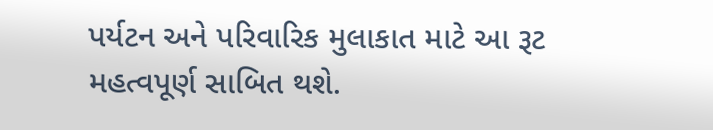પર્યટન અને પરિવારિક મુલાકાત માટે આ રૂટ મહત્વપૂર્ણ સાબિત થશે.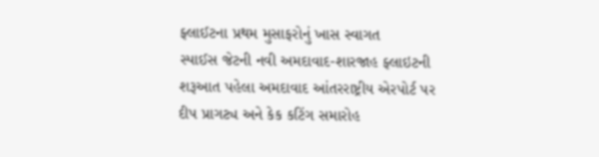ફ્લાઈટના પ્રથમ મુસાફરોનું ખાસ સ્વાગત
સ્પાઈસ જેટની નવી અમદાવાદ-શારજાહ ફ્લાઇટની શરૂઆત પહેલા અમદાવાદ આંતરરાષ્ટ્રીય એરપોર્ટ પર દીપ પ્રાગટ્ય અને કેક કટિંગ સમારોહ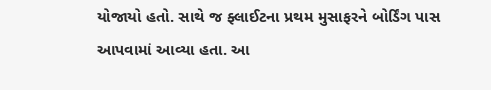યોજાયો હતો. સાથે જ ફ્લાઈટના પ્રથમ મુસાફરને બોર્ડિંગ પાસ આપવામાં આવ્યા હતા. આ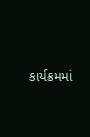કાર્યક્રમમાં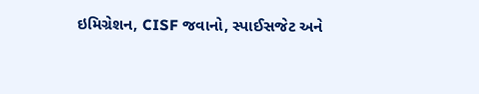ઇમિગ્રેશન, CISF જવાનો, સ્પાઈસજેટ અને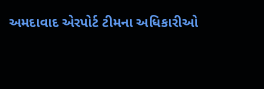અમદાવાદ એરપોર્ટ ટીમના અધિકારીઓ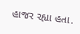હાજર રહ્યા હતા.